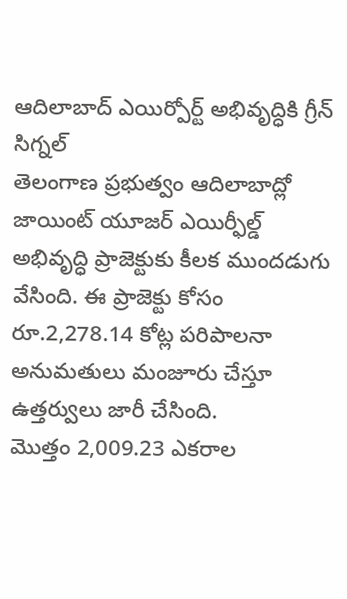ఆదిలాబాద్ ఎయిర్పోర్ట్ అభివృద్ధికి గ్రీన్ సిగ్నల్
తెలంగాణ ప్రభుత్వం ఆదిలాబాద్లో జాయింట్ యూజర్ ఎయిర్ఫీల్డ్ అభివృద్ధి ప్రాజెక్టుకు కీలక ముందడుగు వేసింది. ఈ ప్రాజెక్టు కోసం రూ.2,278.14 కోట్ల పరిపాలనా అనుమతులు మంజూరు చేస్తూ ఉత్తర్వులు జారీ చేసింది.
మొత్తం 2,009.23 ఎకరాల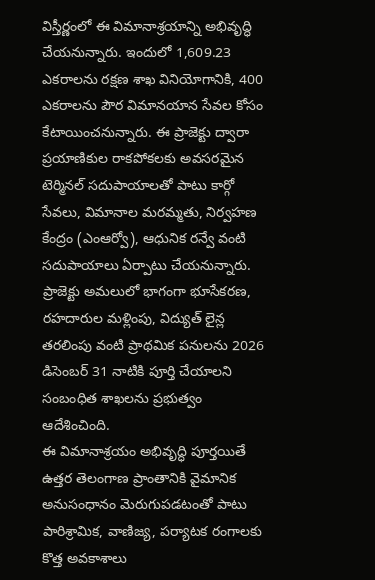విస్తీర్ణంలో ఈ విమానాశ్రయాన్ని అభివృద్ధి చేయనున్నారు. ఇందులో 1,609.23 ఎకరాలను రక్షణ శాఖ వినియోగానికి, 400 ఎకరాలను పౌర విమానయాన సేవల కోసం కేటాయించనున్నారు. ఈ ప్రాజెక్టు ద్వారా ప్రయాణికుల రాకపోకలకు అవసరమైన టెర్మినల్ సదుపాయాలతో పాటు కార్గో సేవలు, విమానాల మరమ్మతు, నిర్వహణ కేంద్రం (ఎంఆర్వో), ఆధునిక రన్వే వంటి సదుపాయాలు ఏర్పాటు చేయనున్నారు.
ప్రాజెక్టు అమలులో భాగంగా భూసేకరణ, రహదారుల మళ్లింపు, విద్యుత్ లైన్ల తరలింపు వంటి ప్రాథమిక పనులను 2026 డిసెంబర్ 31 నాటికి పూర్తి చేయాలని సంబంధిత శాఖలను ప్రభుత్వం ఆదేశించింది.
ఈ విమానాశ్రయం అభివృద్ధి పూర్తయితే ఉత్తర తెలంగాణ ప్రాంతానికి వైమానిక అనుసంధానం మెరుగుపడటంతో పాటు పారిశ్రామిక, వాణిజ్య, పర్యాటక రంగాలకు కొత్త అవకాశాలు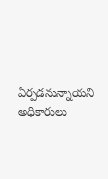ఏర్పడనున్నాయని అధికారులు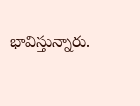భావిస్తున్నారు.